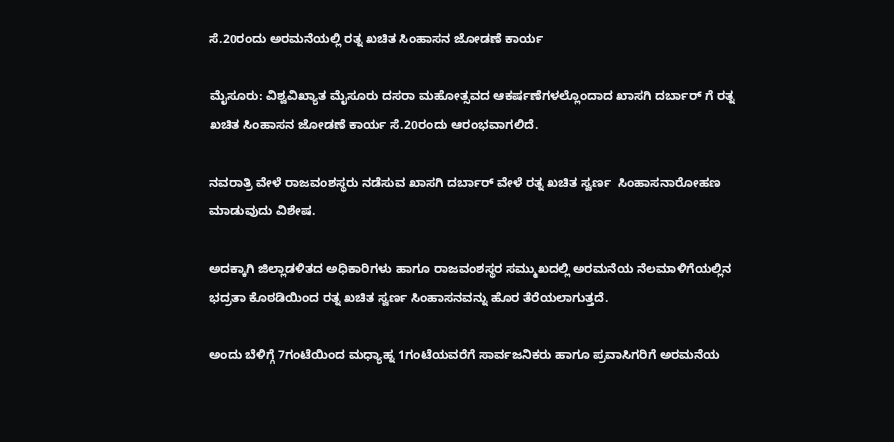ಸೆ.20ರಂದು ಅರಮನೆಯಲ್ಲಿ ರತ್ನ ಖಚಿತ ಸಿಂಹಾಸನ ಜೋಡಣೆ ಕಾರ್ಯ

ಮೈಸೂರು: ವಿಶ್ವವಿಖ್ಯಾತ ಮೈಸೂರು ದಸರಾ ಮಹೋತ್ಸವದ ಆಕರ್ಷಣೆಗಳಲ್ಲೊಂದಾದ ಖಾಸಗಿ ದರ್ಬಾರ್ ಗೆ ರತ್ನ ಖಚಿತ ಸಿಂಹಾಸನ ಜೋಡಣೆ ಕಾರ್ಯ ಸೆ.20ರಂದು ಆರಂಭವಾಗಲಿದೆ.

ನವರಾತ್ರಿ ವೇಳೆ ರಾಜವಂಶಸ್ಥರು ನಡೆಸುವ ಖಾಸಗಿ ದರ್ಬಾರ್ ವೇಳೆ ರತ್ನ ಖಚಿತ ಸ್ವರ್ಣ  ಸಿಂಹಾಸನಾರೋಹಣ ಮಾಡುವುದು ವಿಶೇಷ.

ಅದಕ್ಕಾಗಿ ಜಿಲ್ಲಾಡಳಿತದ ಅಧಿಕಾರಿಗಳು ಹಾಗೂ ರಾಜವಂಶಸ್ಥರ ಸಮ್ಮುಖದಲ್ಲಿ ಅರಮನೆಯ ನೆಲಮಾಳಿಗೆಯಲ್ಲಿನ ಭದ್ರತಾ ಕೊಠಡಿಯಿಂದ ರತ್ನ ಖಚಿತ ಸ್ವರ್ಣ ಸಿಂಹಾಸನವನ್ನು ಹೊರ ತೆರೆಯಲಾಗುತ್ತದೆ.

ಅಂದು ಬೆಳಿಗ್ಗೆ 7ಗಂಟೆಯಿಂದ ಮಧ್ಯಾಹ್ನ 1ಗಂಟೆಯವರೆಗೆ ಸಾರ್ವಜನಿಕರು ಹಾಗೂ ಪ್ರವಾಸಿಗರಿಗೆ ಅರಮನೆಯ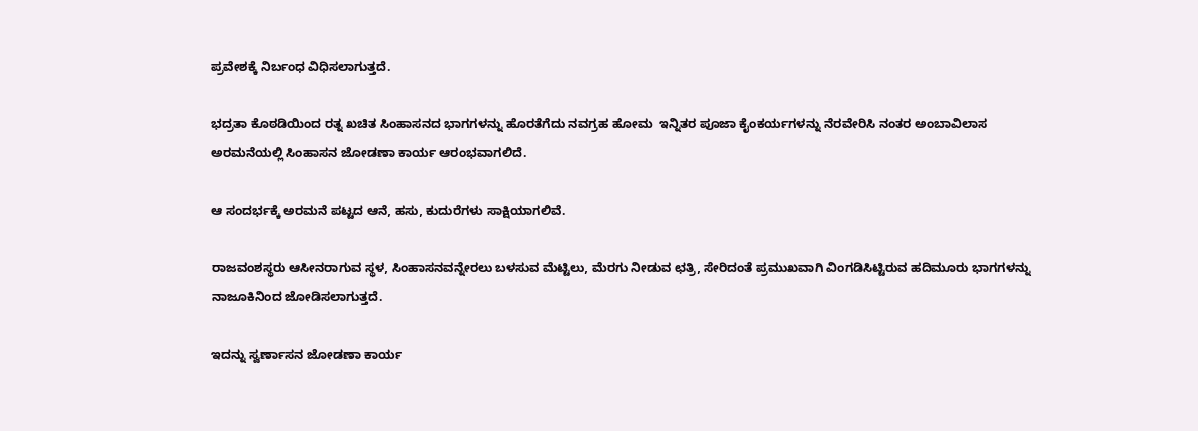ಪ್ರವೇಶಕ್ಕೆ ನಿರ್ಬಂಧ ವಿಧಿಸಲಾಗುತ್ತದೆ.

ಭದ್ರತಾ ಕೊಠಡಿಯಿಂದ ರತ್ನ ಖಚಿತ ಸಿಂಹಾಸನದ ಭಾಗಗಳನ್ನು ಹೊರತೆಗೆದು ನವಗ್ರಹ ಹೋಮ  ಇನ್ನಿತರ ಪೂಜಾ ಕೈಂಕರ್ಯಗಳನ್ನು ನೆರವೇರಿಸಿ ನಂತರ ಅಂಬಾವಿಲಾಸ ಅರಮನೆಯಲ್ಲಿ ಸಿಂಹಾಸನ ಜೋಡಣಾ ಕಾರ್ಯ ಆರಂಭವಾಗಲಿದೆ.

ಆ ಸಂದರ್ಭಕ್ಕೆ ಅರಮನೆ ಪಟ್ಟದ ಆನೆ, ಹಸು, ಕುದುರೆಗಳು ಸಾಕ್ಷಿಯಾಗಲಿವೆ.

ರಾಜವಂಶಸ್ಥರು ಆಸೀನರಾಗುವ ಸ್ಥಳ, ಸಿಂಹಾಸನವನ್ನೇರಲು ಬಳಸುವ ಮೆಟ್ಟಿಲು, ಮೆರಗು ನೀಡುವ ಛತ್ರಿ, ಸೇರಿದಂತೆ ಪ್ರಮುಖವಾಗಿ ವಿಂಗಡಿಸಿಟ್ಟಿರುವ ಹದಿಮೂರು ಭಾಗಗಳನ್ನು ನಾಜೂಕಿನಿಂದ ಜೋಡಿಸಲಾಗುತ್ತದೆ.

ಇದನ್ನು ಸ್ವರ್ಣಾಸನ ಜೋಡಣಾ ಕಾರ್ಯ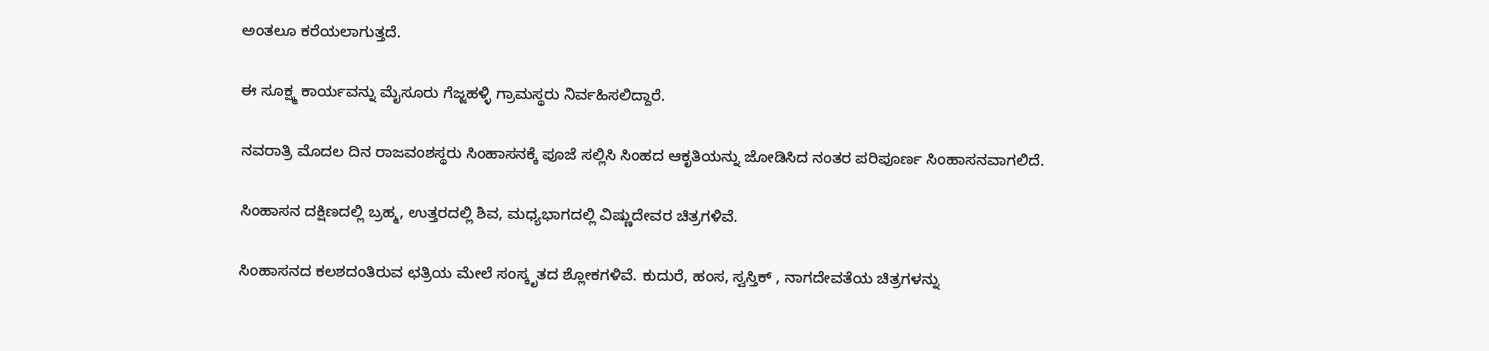ಅಂತಲೂ ಕರೆಯಲಾಗುತ್ತದೆ.

ಈ ಸೂಕ್ಷ್ಮ ಕಾರ್ಯವನ್ನು ಮೈಸೂರು ಗೆಜ್ಜಹಳ್ಳಿ ಗ್ರಾಮಸ್ಥರು ನಿರ್ವಹಿಸಲಿದ್ದಾರೆ.

ನವರಾತ್ರಿ ಮೊದಲ ದಿನ ರಾಜವಂಶಸ್ಥರು ಸಿಂಹಾಸನಕ್ಕೆ ಪೂಜೆ ಸಲ್ಲಿಸಿ ಸಿಂಹದ ಆಕೃತಿಯನ್ನು ಜೋಡಿಸಿದ ನಂತರ ಪರಿಪೂರ್ಣ ಸಿಂಹಾಸನವಾಗಲಿದೆ.

ಸಿಂಹಾಸನ ದಕ್ಷಿಣದಲ್ಲಿ ಬ್ರಹ್ಮ, ಉತ್ತರದಲ್ಲಿ ಶಿವ, ಮಧ್ಯಭಾಗದಲ್ಲಿ ವಿಷ್ಣುದೇವರ ಚಿತ್ರಗಳಿವೆ.

ಸಿಂಹಾಸನದ ಕಲಶದಂತಿರುವ ಛತ್ರಿಯ ಮೇಲೆ ಸಂಸ್ಕೃತದ ಶ್ಲೋಕಗಳಿವೆ. ಕುದುರೆ, ಹಂಸ, ಸ್ವಸ್ತಿಕ್ , ನಾಗದೇವತೆಯ ಚಿತ್ರಗಳನ್ನು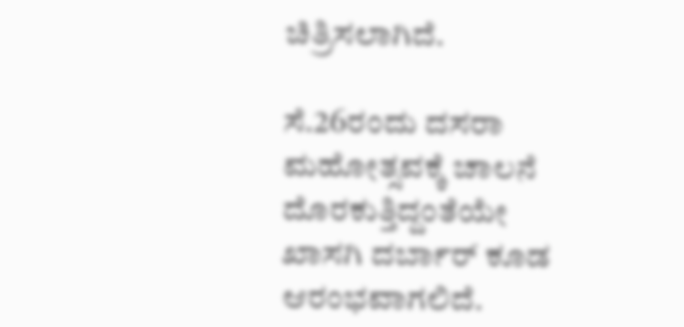ಚಿತ್ರಿಸಲಾಗಿದೆ.

ಸೆ.26ರಂದು ದಸರಾ ಮಹೋತ್ಸವಕ್ಕೆ ಚಾಲನೆ ದೊರಕುತ್ತಿದ್ದಂತೆಯೇ ಖಾಸಗಿ ದರ್ಬಾರ್ ಕೂಡ ಆರಂಭವಾಗಲಿದೆ.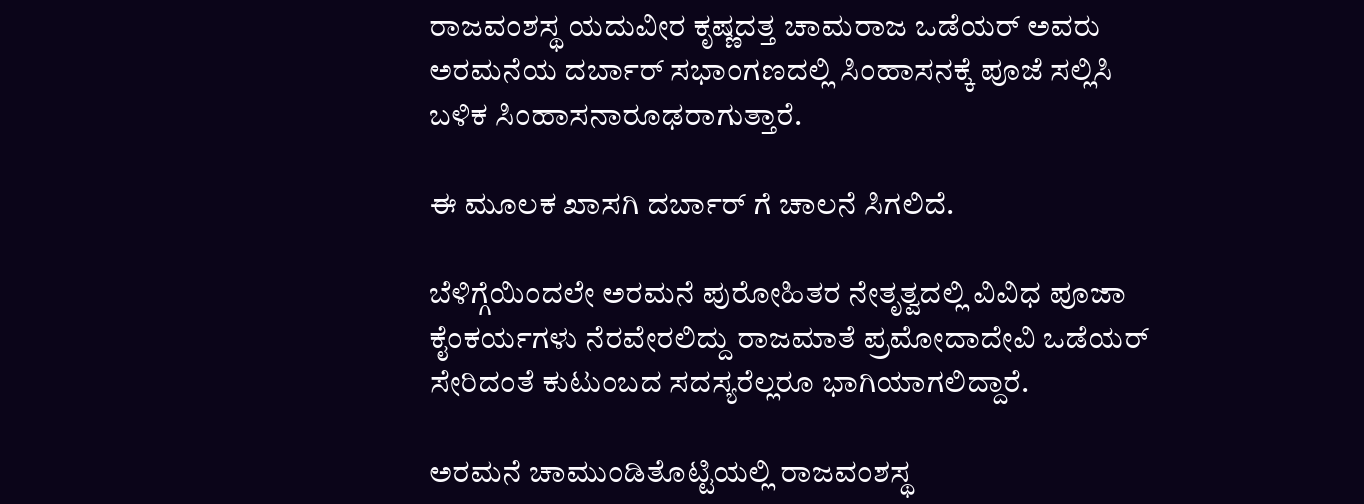ರಾಜವಂಶಸ್ಥ ಯದುವೀರ ಕೃಷ್ಣದತ್ತ ಚಾಮರಾಜ ಒಡೆಯರ್ ಅವರು ಅರಮನೆಯ ದರ್ಬಾರ್ ಸಭಾಂಗಣದಲ್ಲಿ ಸಿಂಹಾಸನಕ್ಕೆ ಪೂಜೆ ಸಲ್ಲಿಸಿ ಬಳಿಕ ಸಿಂಹಾಸನಾರೂಢರಾಗುತ್ತಾರೆ.

ಈ ಮೂಲಕ ಖಾಸಗಿ ದರ್ಬಾರ್ ಗೆ ಚಾಲನೆ ಸಿಗಲಿದೆ.

ಬೆಳಿಗ್ಗೆಯಿಂದಲೇ ಅರಮನೆ ಪುರೋಹಿತರ ನೇತೃತ್ವದಲ್ಲಿ ವಿವಿಧ ಪೂಜಾ ಕೈಂಕರ್ಯಗಳು ನೆರವೇರಲಿದ್ದು ರಾಜಮಾತೆ ಪ್ರಮೋದಾದೇವಿ ಒಡೆಯರ್ ಸೇರಿದಂತೆ ಕುಟುಂಬದ ಸದಸ್ಯರೆಲ್ಲರೂ ಭಾಗಿಯಾಗಲಿದ್ದಾರೆ.

ಅರಮನೆ ಚಾಮುಂಡಿತೊಟ್ಟಿಯಲ್ಲಿ ರಾಜವಂಶಸ್ಥ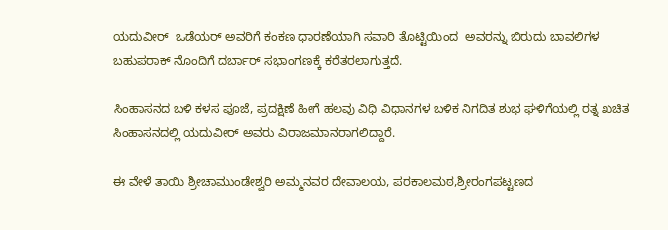ಯದುವೀರ್  ಒಡೆಯರ್ ಅವರಿಗೆ ಕಂಕಣ ಧಾರಣೆಯಾಗಿ ಸವಾರಿ ತೊಟ್ಟಿಯಿಂದ  ಅವರನ್ನು ಬಿರುದು ಬಾವಲಿಗಳ ಬಹುಪರಾಕ್ ನೊಂದಿಗೆ ದರ್ಬಾರ್ ಸಭಾಂಗಣಕ್ಕೆ ಕರೆತರಲಾಗುತ್ತದೆ.

ಸಿಂಹಾಸನದ ಬಳಿ ಕಳಸ ಪೂಜೆ, ಪ್ರದಕ್ಷಿಣೆ ಹೀಗೆ ಹಲವು ವಿಧಿ ವಿಧಾನಗಳ ಬಳಿಕ ನಿಗದಿತ ಶುಭ ಘಳಿಗೆಯಲ್ಲಿ ರತ್ನ ಖಚಿತ ಸಿಂಹಾಸನದಲ್ಲಿ ಯದುವೀರ್ ಅವರು ವಿರಾಜಮಾನರಾಗಲಿದ್ದಾರೆ.

ಈ ವೇಳೆ ತಾಯಿ ಶ್ರೀಚಾಮುಂಡೇಶ್ವರಿ ಅಮ್ಮನವರ ದೇವಾಲಯ, ಪರಕಾಲಮಠ,ಶ್ರೀರಂಗಪಟ್ಟಣದ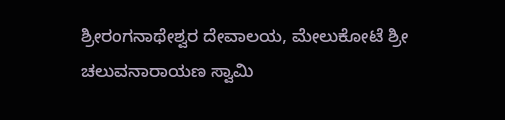ಶ್ರೀರಂಗನಾಥೇಶ್ವರ ದೇವಾಲಯ, ಮೇಲುಕೋಟೆ ಶ್ರೀ ಚಲುವನಾರಾಯಣ ಸ್ವಾಮಿ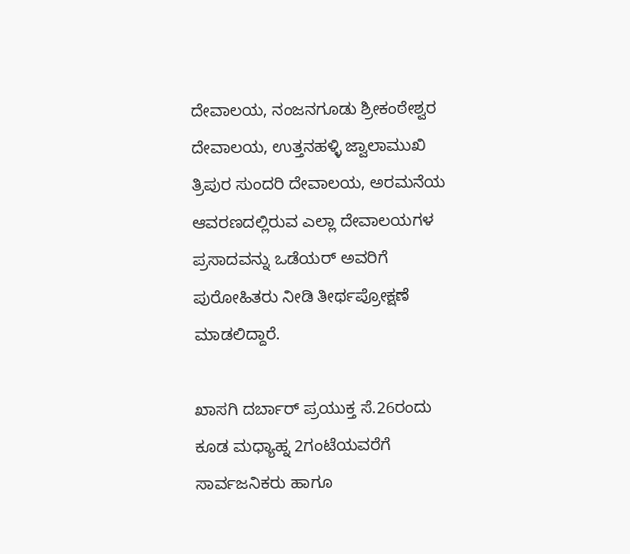ದೇವಾಲಯ, ನಂಜನಗೂಡು ಶ್ರೀಕಂಠೇಶ್ವರ ದೇವಾಲಯ, ಉತ್ತನಹಳ್ಳಿ ಜ್ವಾಲಾಮುಖಿ ತ್ರಿಪುರ ಸುಂದರಿ ದೇವಾಲಯ, ಅರಮನೆಯ ಆವರಣದಲ್ಲಿರುವ ಎಲ್ಲಾ ದೇವಾಲಯಗಳ ಪ್ರಸಾದವನ್ನು ಒಡೆಯರ್ ಅವರಿಗೆ ಪುರೋಹಿತರು ನೀಡಿ ತೀರ್ಥಪ್ರೋಕ್ಷಣೆ ಮಾಡಲಿದ್ದಾರೆ.

ಖಾಸಗಿ ದರ್ಬಾರ್ ಪ್ರಯುಕ್ತ ಸೆ.26ರಂದು  ಕೂಡ ಮಧ್ಯಾಹ್ನ 2ಗಂಟೆಯವರೆಗೆ ಸಾರ್ವಜನಿಕರು ಹಾಗೂ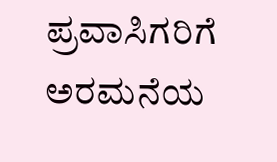ಪ್ರವಾಸಿಗರಿಗೆ ಅರಮನೆಯ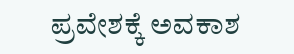ಪ್ರವೇಶಕ್ಕೆ ಅವಕಾಶ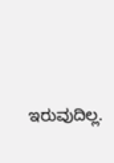ಇರುವುದಿಲ್ಲ.